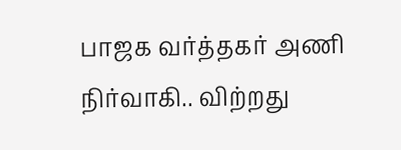பாஜக வர்த்தகர் அணி நிர்வாகி.. விற்றது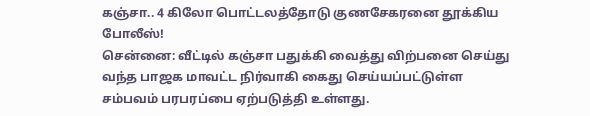கஞ்சா.. 4 கிலோ பொட்டலத்தோடு குணசேகரனை தூக்கிய போலீஸ்!
சென்னை: வீட்டில் கஞ்சா பதுக்கி வைத்து விற்பனை செய்து வந்த பாஜக மாவட்ட நிர்வாகி கைது செய்யப்பட்டுள்ள சம்பவம் பரபரப்பை ஏற்படுத்தி உள்ளது.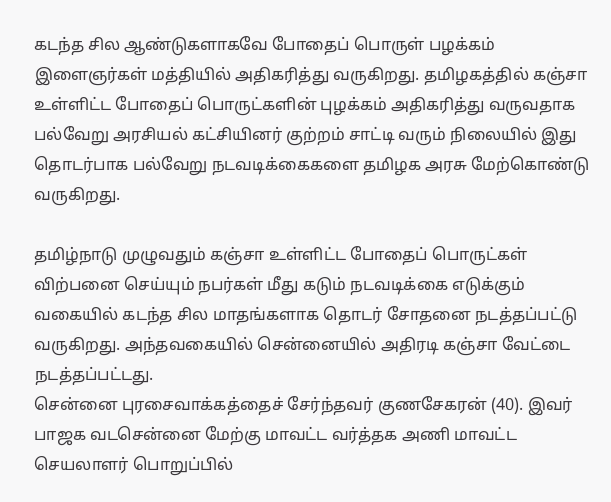கடந்த சில ஆண்டுகளாகவே போதைப் பொருள் பழக்கம் இளைஞர்கள் மத்தியில் அதிகரித்து வருகிறது. தமிழகத்தில் கஞ்சா உள்ளிட்ட போதைப் பொருட்களின் புழக்கம் அதிகரித்து வருவதாக பல்வேறு அரசியல் கட்சியினர் குற்றம் சாட்டி வரும் நிலையில் இது தொடர்பாக பல்வேறு நடவடிக்கைகளை தமிழக அரசு மேற்கொண்டு வருகிறது.

தமிழ்நாடு முழுவதும் கஞ்சா உள்ளிட்ட போதைப் பொருட்கள் விற்பனை செய்யும் நபர்கள் மீது கடும் நடவடிக்கை எடுக்கும் வகையில் கடந்த சில மாதங்களாக தொடர் சோதனை நடத்தப்பட்டு வருகிறது. அந்தவகையில் சென்னையில் அதிரடி கஞ்சா வேட்டை நடத்தப்பட்டது.
சென்னை புரசைவாக்கத்தைச் சேர்ந்தவர் குணசேகரன் (40). இவர் பாஜக வடசென்னை மேற்கு மாவட்ட வர்த்தக அணி மாவட்ட செயலாளர் பொறுப்பில்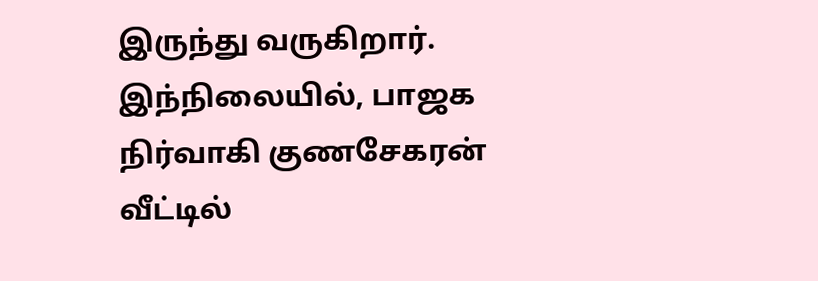இருந்து வருகிறார். இந்நிலையில், பாஜக நிர்வாகி குணசேகரன் வீட்டில்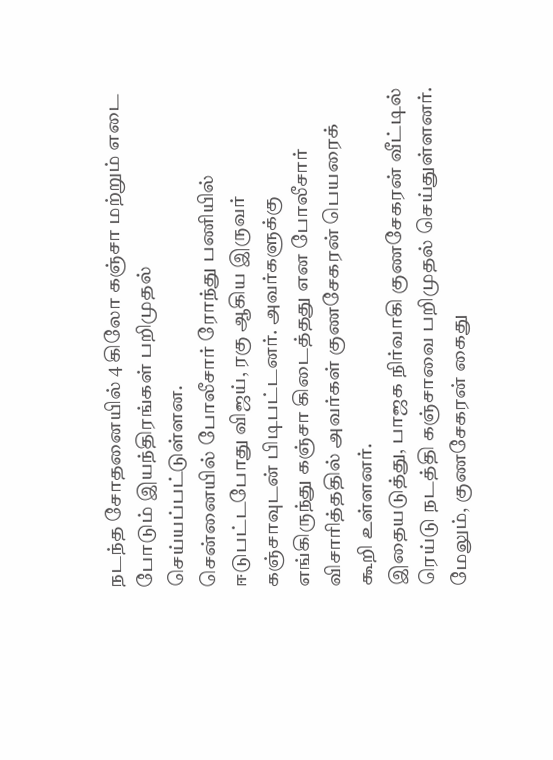நடந்த சோதனையில் 4 கிலோ கஞ்சா மற்றும் எடை போடும் இயந்திரங்கள் பறிமுதல் செய்யப்பட்டுள்ளன.
சென்னையில் போலீசார் ரோந்து பணியில் ஈடுபட்டபோது விஜய், ரகு ஆகிய இருவர் கஞ்சாவுடன் பிடிபட்டனர். அவர்களுக்கு எங்கிருந்து கஞ்சா கிடைத்தது என போலீசார் விசாரித்ததில் அவர்கள் குணசேகரன் பெயரைக் கூறி உள்ளனர்.
இதையடுத்து, பாஜக நிர்வாகி குணசேகரன் வீட்டில் ரெய்டு நடத்தி கஞ்சாவை பறிமுதல் செய்துள்ளனர். மேலும், குணசேகரன் கைது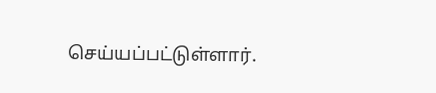செய்யப்பட்டுள்ளார்.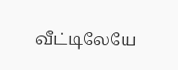வீட்டிலேயே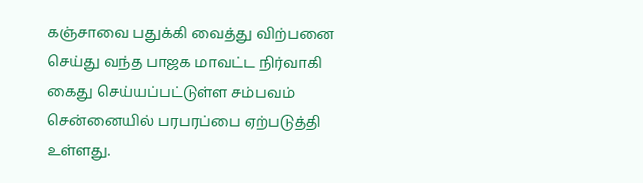கஞ்சாவை பதுக்கி வைத்து விற்பனை செய்து வந்த பாஜக மாவட்ட நிர்வாகி கைது செய்யப்பட்டுள்ள சம்பவம் சென்னையில் பரபரப்பை ஏற்படுத்தி உள்ளது.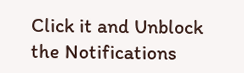Click it and Unblock the Notifications